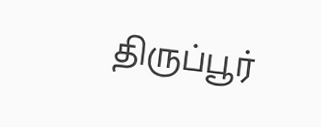திருப்பூர்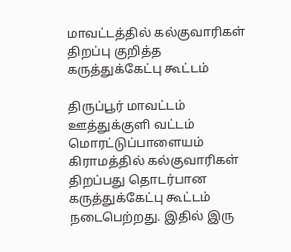மாவட்டத்தில் கல்குவாரிகள் திறப்பு குறித்த கருத்துக்கேட்பு கூட்டம்

திருப்பூர் மாவட்டம் ஊத்துக்குளி வட்டம் மொரட்டுப்பாளையம் கிராமத்தில் கல்குவாரிகள் திறப்பது தொடர்பான கருத்துக்கேட்பு கூட்டம் நடைபெற்றது. இதில் இரு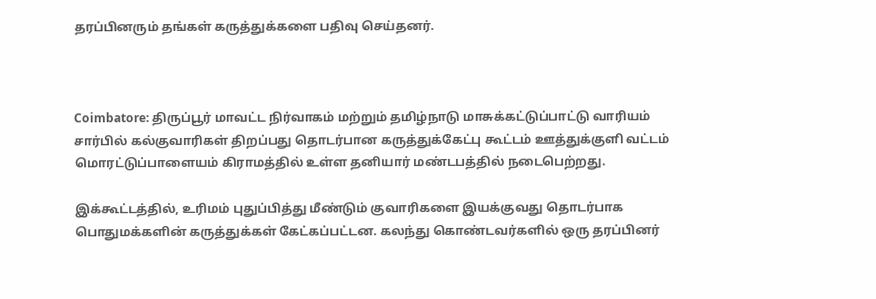தரப்பினரும் தங்கள் கருத்துக்களை பதிவு செய்தனர்.



Coimbatore: திருப்பூர் மாவட்ட நிர்வாகம் மற்றும் தமிழ்நாடு மாசுக்கட்டுப்பாட்டு வாரியம் சார்பில் கல்குவாரிகள் திறப்பது தொடர்பான கருத்துக்கேட்பு கூட்டம் ஊத்துக்குளி வட்டம் மொரட்டுப்பாளையம் கிராமத்தில் உள்ள தனியார் மண்டபத்தில் நடைபெற்றது.

இக்கூட்டத்தில், உரிமம் புதுப்பித்து மீண்டும் குவாரிகளை இயக்குவது தொடர்பாக பொதுமக்களின் கருத்துக்கள் கேட்கப்பட்டன. கலந்து கொண்டவர்களில் ஒரு தரப்பினர்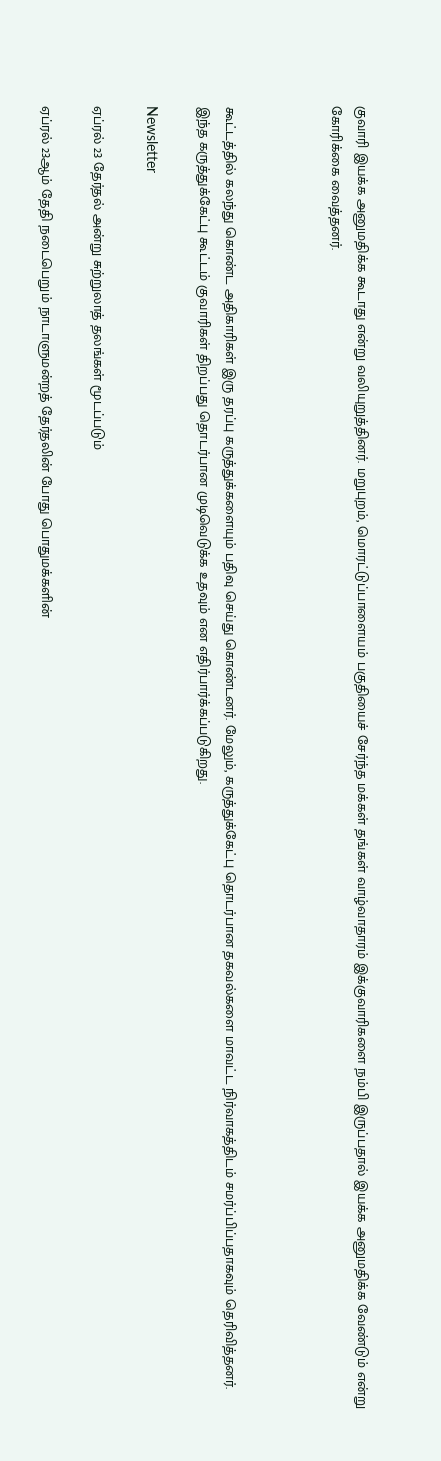குவாரி இயக்க அனுமதிக்க கூடாது என்று வலியுறுத்தினர். மறுபுறம், மொரட்டுப்பாளையம் பகுதியைச் சேர்ந்த மக்கள் தங்கள் வாழ்வாதாரம் இக்குவாரிகளை நம்பி இருப்பதால் இயக்க அனுமதிக்க வேண்டும் என்று கோரிக்கை வைத்தனர்.



கூட்டத்தில் கலந்து கொண்ட அதிகாரிகள் இரு தரப்பு கருத்துக்களையும் பதிவு செய்து கொண்டனர். மேலும், கருத்துக்கேட்பு தொடர்பான தகவல்களை மாவட்ட நிர்வாகத்திடம் சமர்ப்பிப்பதாகவும் தெரிவித்தனர். இந்த கருத்துக்கேட்பு கூட்டம் குவாரிகள் திறப்பது தொடர்பான முடிவெடுக்க உதவும் என எதிர்பார்க்கப்படுகிறது.

Newsletter

ஏப்ரல் 23 தேர்தல் அன்று சுற்றுலாத் தலங்கள் மூடப்படும்

ஏப்ரல் 23ஆம் தேதி நடைபெறும் நாடாளுமன்றத் தேர்தலின் போது பொதுமக்களின்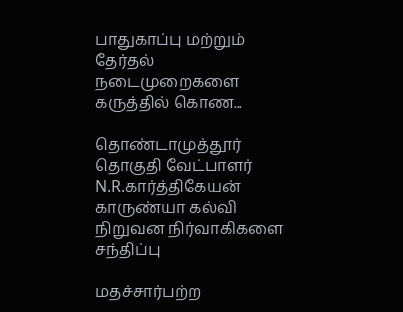பாதுகாப்பு மற்றும் தேர்தல் நடைமுறைகளை கருத்தில் கொண...

தொண்டாமுத்தூர் தொகுதி வேட்பாளர் N.R.கார்த்திகேயன் காருண்யா கல்வி நிறுவன நிர்வாகிகளை சந்திப்பு

மதச்சார்பற்ற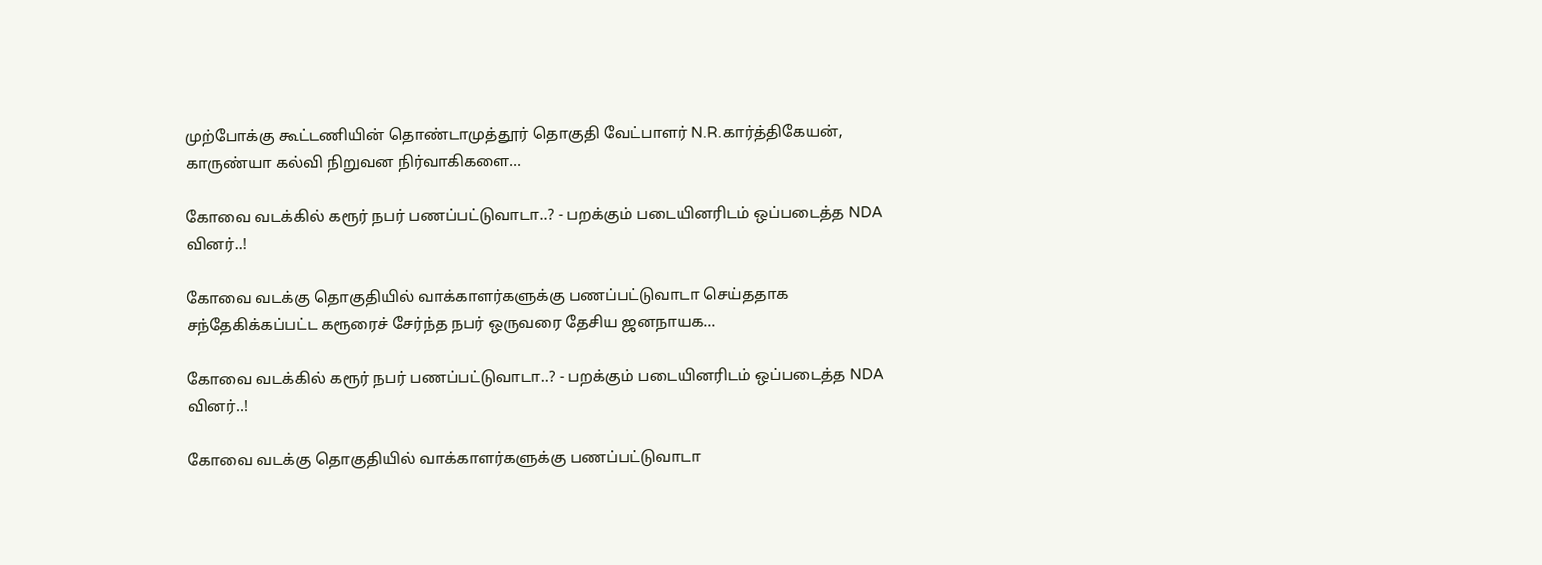முற்போக்கு கூட்டணியின் தொண்டாமுத்தூர் தொகுதி வேட்பாளர் N.R.கார்த்திகேயன், காருண்யா கல்வி நிறுவன நிர்வாகிகளை...

கோவை வடக்கில் கரூர் நபர் பணப்பட்டுவாடா..? - பறக்கும் படையினரிடம் ஒப்படைத்த NDA வினர்..!

கோவை வடக்கு தொகுதியில் வாக்காளர்களுக்கு பணப்பட்டுவாடா செய்ததாக சந்தேகிக்கப்பட்ட கரூரைச் சேர்ந்த நபர் ஒருவரை தேசிய ஜனநாயக...

கோவை வடக்கில் கரூர் நபர் பணப்பட்டுவாடா..? - பறக்கும் படையினரிடம் ஒப்படைத்த NDA வினர்..!

கோவை வடக்கு தொகுதியில் வாக்காளர்களுக்கு பணப்பட்டுவாடா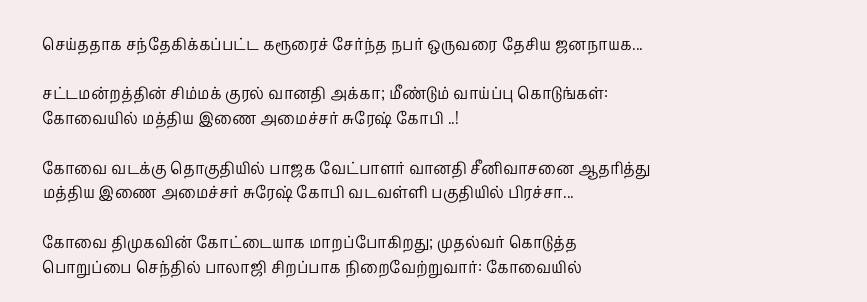செய்ததாக சந்தேகிக்கப்பட்ட கரூரைச் சேர்ந்த நபர் ஒருவரை தேசிய ஜனநாயக...

சட்டமன்றத்தின் சிம்மக் குரல் வானதி அக்கா; மீண்டும் வாய்ப்பு கொடுங்கள்: கோவையில் மத்திய இணை அமைச்சர் சுரேஷ் கோபி ..!

கோவை வடக்கு தொகுதியில் பாஜக வேட்பாளர் வானதி சீனிவாசனை ஆதரித்து மத்திய இணை அமைச்சர் சுரேஷ் கோபி வடவள்ளி பகுதியில் பிரச்சா...

கோவை திமுகவின் கோட்டையாக மாறப்போகிறது; முதல்வர் கொடுத்த பொறுப்பை செந்தில் பாலாஜி சிறப்பாக நிறைவேற்றுவார்: கோவையில்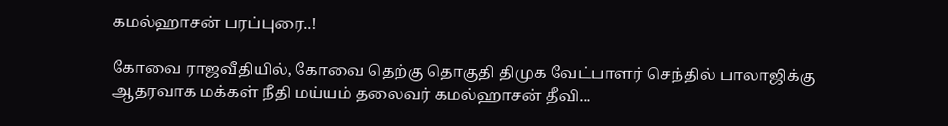கமல்ஹாசன் பரப்புரை..!

கோவை ராஜவீதியில், கோவை தெற்கு தொகுதி திமுக வேட்பாளர் செந்தில் பாலாஜிக்கு ஆதரவாக மக்கள் நீதி மய்யம் தலைவர் கமல்ஹாசன் தீவி...